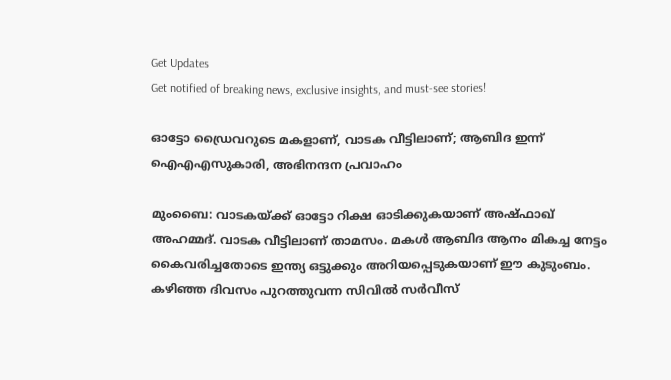Get Updates
Get notified of breaking news, exclusive insights, and must-see stories!

ഓട്ടോ ഡ്രൈവറുടെ മകളാണ്, വാടക വീട്ടിലാണ്; ആബിദ ഇന്ന് ഐഎഎസുകാരി, അഭിനന്ദന പ്രവാഹം

മുംബൈ: വാടകയ്ക്ക് ഓട്ടോ റിക്ഷ ഓടിക്കുകയാണ് അഷ്ഫാഖ് അഹമ്മദ്. വാടക വീട്ടിലാണ് താമസം. മകള്‍ ആബിദ ആനം മികച്ച നേട്ടം കൈവരിച്ചതോടെ ഇന്ത്യ ഒട്ടുക്കും അറിയപ്പെടുകയാണ് ഈ കുടുംബം. കഴിഞ്ഞ ദിവസം പുറത്തുവന്ന സിവില്‍ സര്‍വീസ്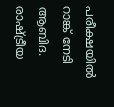പരീക്ഷയില്‍ റാങ്ക് നേടി ആബിദ. രാഷ്ട്രീയ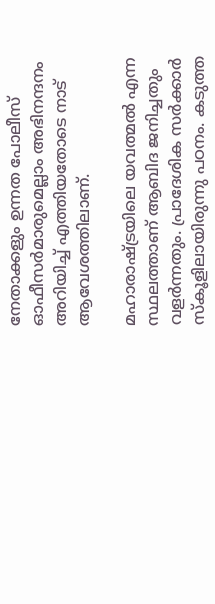നേതാക്കളും ഉന്നത പോലീസ് ഓഫീസര്‍മാരുമെല്ലാം അഭിനന്ദനം അറിയിച്ച് എത്തിയതോടെ നാട് ആവേശത്തിലാണ്.

മഹാരാഷ്ട്രയിലെ യവത്മല്‍ എന്ന സ്ഥലത്താണ് ആബിദ ജനിച്ചതും വളര്‍ന്നതും. പ്രാദേശിക സര്‍ക്കാര്‍ സ്‌കൂളിലായിരുന്നു പഠനം. കടുത്ത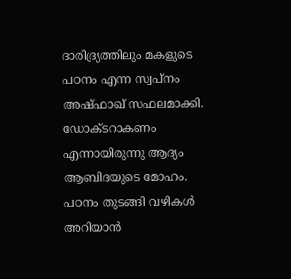ദാരിദ്ര്യത്തിലും മകളുടെ പഠനം എന്ന സ്വപ്നം അഷ്ഫാഖ് സഫലമാക്കി. ഡോക്ടറാകണം എന്നായിരുന്നു ആദ്യം ആബിദയുടെ മോഹം. പഠനം തുടങ്ങി വഴികള്‍ അറിയാന്‍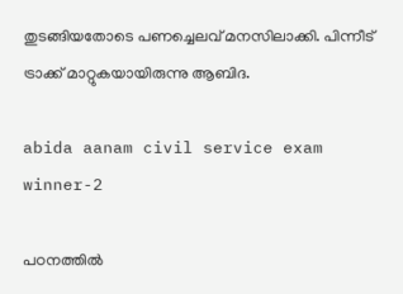തുടങ്ങിയതോടെ പണച്ചെലവ് മനസിലാക്കി. പിന്നീട് ട്രാക്ക് മാറ്റുകയായിരുന്നു ആബിദ.

abida aanam civil service exam winner-2

പഠനത്തില്‍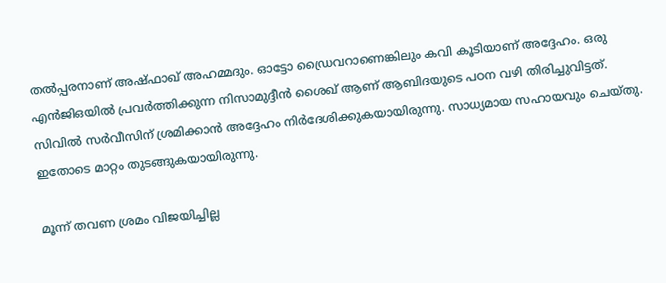തല്‍പ്പരനാണ് അഷ്ഫാഖ് അഹമ്മദും. ഓട്ടോ ഡ്രൈവറാണെങ്കിലും കവി കൂടിയാണ് അദ്ദേഹം. ഒരു എന്‍ജിഒയില്‍ പ്രവര്‍ത്തിക്കുന്ന നിസാമുദ്ദീന്‍ ശൈഖ് ആണ് ആബിദയുടെ പഠന വഴി തിരിച്ചുവിട്ടത്. സിവില്‍ സര്‍വീസിന് ശ്രമിക്കാന്‍ അദ്ദേഹം നിര്‍ദേശിക്കുകയായിരുന്നു. സാധ്യമായ സഹായവും ചെയ്തു. ഇതോടെ മാറ്റം തുടങ്ങുകയായിരുന്നു.

മൂന്ന് തവണ ശ്രമം വിജയിച്ചില്ല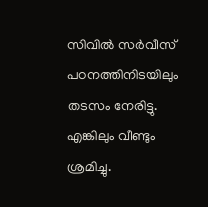സിവില്‍ സര്‍വീസ് പഠനത്തിനിടയിലും തടസം നേരിട്ടു. എങ്കിലും വീണ്ടും ശ്രമിച്ചു.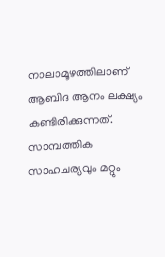നാലാമൂഴത്തിലാണ് ആബിദ ആനം ലക്ഷ്യം കണ്ടിരിക്കുന്നത്. സാമ്പത്തിക സാഹചര്യവും മറ്റും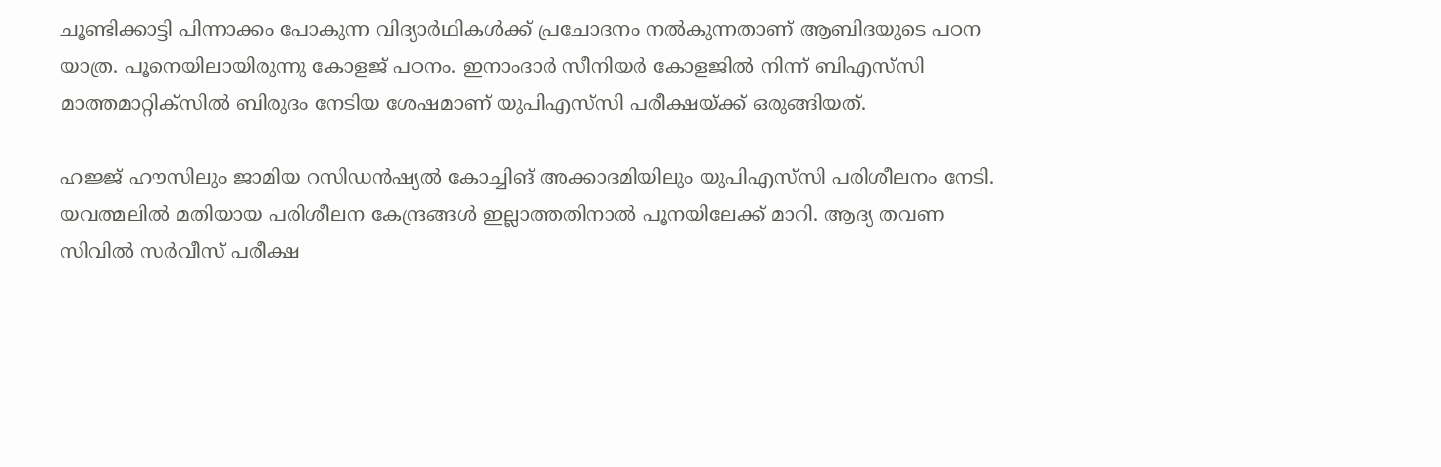ചൂണ്ടിക്കാട്ടി പിന്നാക്കം പോകുന്ന വിദ്യാര്‍ഥികള്‍ക്ക് പ്രചോദനം നല്‍കുന്നതാണ് ആബിദയുടെ പഠന യാത്ര. പൂനെയിലായിരുന്നു കോളജ് പഠനം. ഇനാംദാര്‍ സീനിയര്‍ കോളജില്‍ നിന്ന് ബിഎസ്‌സി മാത്തമാറ്റിക്‌സില്‍ ബിരുദം നേടിയ ശേഷമാണ് യുപിഎസ്‌സി പരീക്ഷയ്ക്ക് ഒരുങ്ങിയത്.

ഹജ്ജ് ഹൗസിലും ജാമിയ റസിഡന്‍ഷ്യല്‍ കോച്ചിങ് അക്കാദമിയിലും യുപിഎസ്‌സി പരിശീലനം നേടി. യവത്മലില്‍ മതിയായ പരിശീലന കേന്ദ്രങ്ങള്‍ ഇല്ലാത്തതിനാല്‍ പൂനയിലേക്ക് മാറി. ആദ്യ തവണ സിവില്‍ സര്‍വീസ് പരീക്ഷ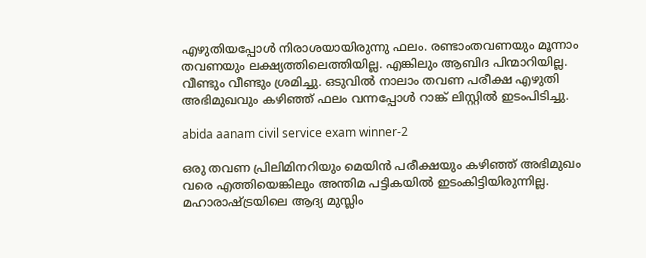എഴുതിയപ്പോള്‍ നിരാശയായിരുന്നു ഫലം. രണ്ടാംതവണയും മൂന്നാം തവണയും ലക്ഷ്യത്തിലെത്തിയില്ല. എങ്കിലും ആബിദ പിന്മാറിയില്ല. വീണ്ടും വീണ്ടും ശ്രമിച്ചു. ഒടുവില്‍ നാലാം തവണ പരീക്ഷ എഴുതി അഭിമുഖവും കഴിഞ്ഞ് ഫലം വന്നപ്പോള്‍ റാങ്ക് ലിസ്റ്റില്‍ ഇടംപിടിച്ചു.

abida aanam civil service exam winner-2

ഒരു തവണ പ്രിലിമിനറിയും മെയിന്‍ പരീക്ഷയും കഴിഞ്ഞ് അഭിമുഖം വരെ എത്തിയെങ്കിലും അന്തിമ പട്ടികയില്‍ ഇടംകിട്ടിയിരുന്നില്ല. മഹാരാഷ്ട്രയിലെ ആദ്യ മുസ്ലിം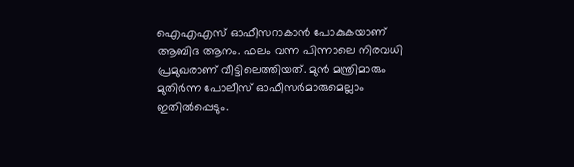ഐഎഎസ് ഓഫീസറാകാന്‍ പോകുകയാണ് ആബിദ ആനം. ഫലം വന്ന പിന്നാലെ നിരവധി പ്രമുഖരാണ് വീട്ടിലെത്തിയത്. മുന്‍ മന്ത്രിമാരും മുതിര്‍ന്ന പോലീസ് ഓഫീസര്‍മാരുമെല്ലാം ഇതില്‍പ്പെടും.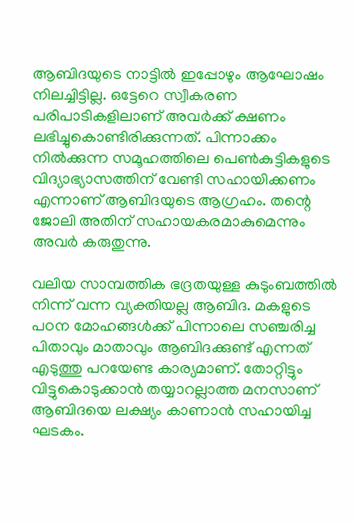ആബിദയുടെ നാട്ടില്‍ ഇപ്പോഴും ആഘോഷം നിലച്ചിട്ടില്ല. ഒട്ടേറെ സ്വീകരണ പരിപാടികളിലാണ് അവര്‍ക്ക് ക്ഷണം ലഭിച്ചുകൊണ്ടിരിക്കുന്നത്. പിന്നാക്കം നില്‍ക്കുന്ന സമൂഹത്തിലെ പെണ്‍കുട്ടികളുടെ വിദ്യാഭ്യാസത്തിന് വേണ്ടി സഹായിക്കണം എന്നാണ് ആബിദയുടെ ആഗ്രഹം. തന്റെ ജോലി അതിന് സഹായകരമാകുമെന്നും അവര്‍ കരുതുന്നു.

വലിയ സാമ്പത്തിക ഭദ്രതയുള്ള കുടുംബത്തില്‍ നിന്ന് വന്ന വ്യക്തിയല്ല ആബിദ. മകളുടെ പഠന മോഹങ്ങള്‍ക്ക് പിന്നാലെ സഞ്ചരിച്ച പിതാവും മാതാവും ആബിദക്കുണ്ട് എന്നത് എടുത്തു പറയേണ്ട കാര്യമാണ്. തോറ്റിട്ടും വിട്ടുകൊടുക്കാന്‍ തയ്യാറല്ലാത്ത മനസാണ് ആബിദയെ ലക്ഷ്യം കാണാന്‍ സഹായിച്ച ഘടകം.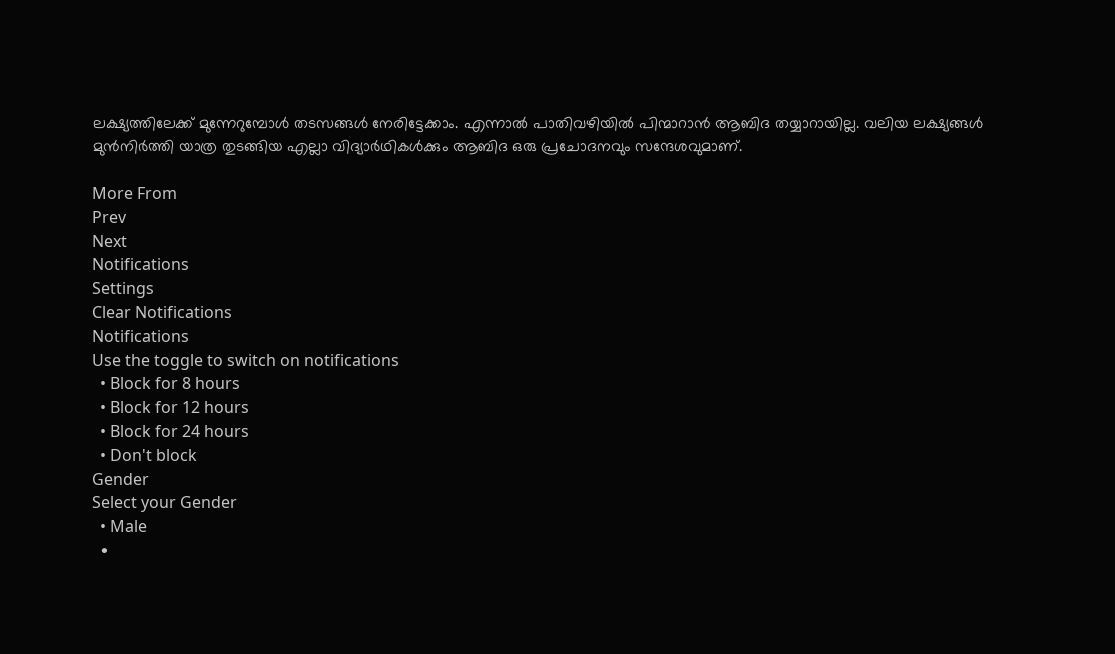ലക്ഷ്യത്തിലേക്ക് മുന്നേറുമ്പോള്‍ തടസങ്ങള്‍ നേരിട്ടേക്കാം. എന്നാല്‍ പാതിവഴിയില്‍ പിന്മാറാന്‍ ആബിദ തയ്യാറായില്ല. വലിയ ലക്ഷ്യങ്ങള്‍ മുന്‍നിര്‍ത്തി യാത്ര തുടങ്ങിയ എല്ലാ വിദ്യാര്‍ഥികള്‍ക്കും ആബിദ ഒരു പ്രചോദനവും സന്ദേശവുമാണ്.

More From
Prev
Next
Notifications
Settings
Clear Notifications
Notifications
Use the toggle to switch on notifications
  • Block for 8 hours
  • Block for 12 hours
  • Block for 24 hours
  • Don't block
Gender
Select your Gender
  • Male
  •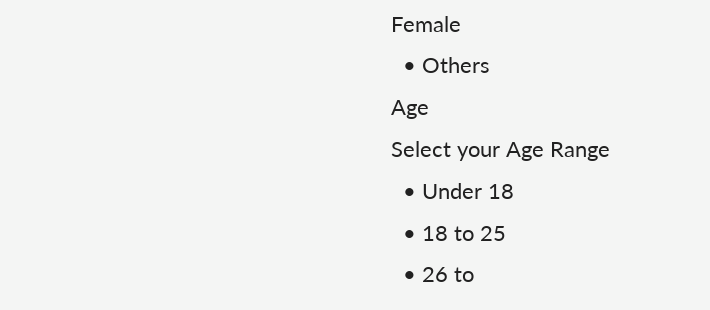Female
  • Others
Age
Select your Age Range
  • Under 18
  • 18 to 25
  • 26 to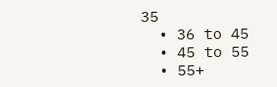35
  • 36 to 45
  • 45 to 55
  • 55+